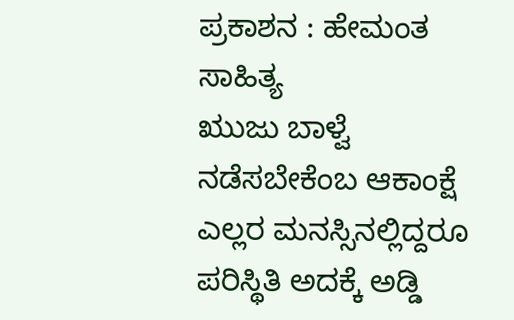ಪ್ರಕಾಶನ : ಹೇಮಂತ ಸಾಹಿತ್ಯ
ಋುಜು ಬಾಳ್ವೆ ನಡೆಸಬೇಕೆಂಬ ಆಕಾಂಕ್ಷೆ ಎಲ್ಲರ ಮನಸ್ಸಿನಲ್ಲಿದ್ದರೂ ಪರಿಸ್ಥಿತಿ ಅದಕ್ಕೆ ಅಡ್ಡಿ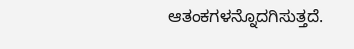ಆತಂಕಗಳನ್ನೊದಗಿಸುತ್ತದೆ.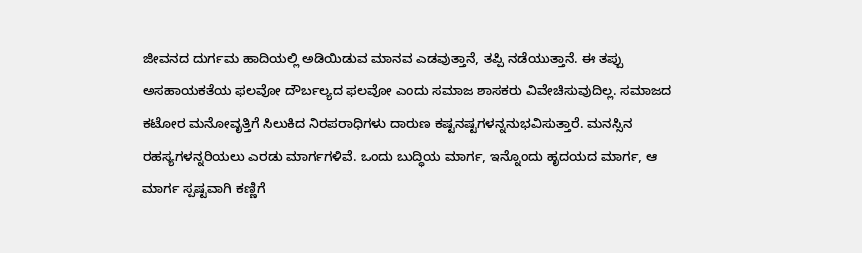ಜೀವನದ ದುರ್ಗಮ ಹಾದಿಯಲ್ಲಿ ಅಡಿಯಿಡುವ ಮಾನವ ಎಡವುತ್ತಾನೆ, ತಪ್ಪಿ ನಡೆಯುತ್ತಾನೆ. ಈ ತಪ್ಪು ಅಸಹಾಯಕತೆಯ ಫಲವೋ ದೌರ್ಬಲ್ಯದ ಫಲವೋ ಎಂದು ಸಮಾಜ ಶಾಸಕರು ವಿವೇಚಿಸುವುದಿಲ್ಲ. ಸಮಾಜದ ಕಟೋರ ಮನೋವೃತ್ತಿಗೆ ಸಿಲುಕಿದ ನಿರಪರಾಧಿಗಳು ದಾರುಣ ಕಷ್ಟನಷ್ಟಗಳನ್ನನುಭವಿಸುತ್ತಾರೆ. ಮನಸ್ಸಿನ ರಹಸ್ಯಗಳನ್ನರಿಯಲು ಎರಡು ಮಾರ್ಗಗಳಿವೆ. ಒಂದು ಬುದ್ಧಿಯ ಮಾರ್ಗ, ಇನ್ನೊಂದು ಹೃದಯದ ಮಾರ್ಗ, ಆ ಮಾರ್ಗ ಸ್ಪಷ್ಟವಾಗಿ ಕಣ್ಣಿಗೆ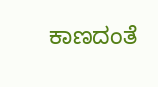ಕಾಣದಂತೆ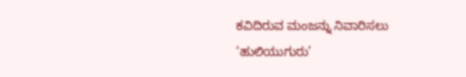ಕವಿದಿರುವ ಮಂಜನ್ನು ನಿವಾರಿಸಲು ‘ಹುಲಿಯುಗುರು’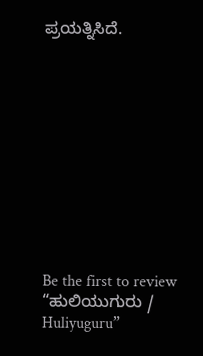ಪ್ರಯತ್ನಿಸಿದೆ.











Be the first to review “ಹುಲಿಯುಗುರು / Huliyuguru”